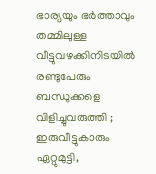ഭാര്യയും ഭര്‍ത്താവും തമ്മിലുള്ള വീട്ടുവഴക്കിനിടയില്‍ രണ്ടുപേരും ബന്ധുക്കളെ വിളിച്ചുവരുത്തി ; ഇരുവീട്ടുകാരും ഏറ്റുമുട്ടി,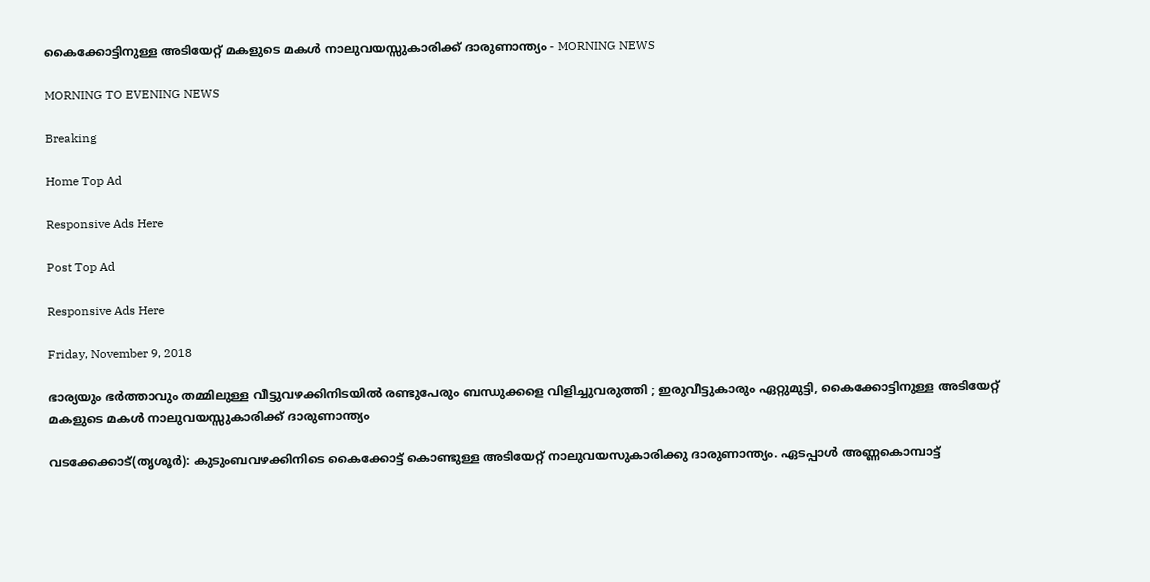കൈക്കോട്ടിനുള്ള അടിയേറ്റ് മകളുടെ മകള്‍ നാലുവയസ്സുകാരിക്ക് ദാരുണാന്ത്യം - MORNING NEWS

MORNING TO EVENING NEWS

Breaking

Home Top Ad

Responsive Ads Here

Post Top Ad

Responsive Ads Here

Friday, November 9, 2018

ഭാര്യയും ഭര്‍ത്താവും തമ്മിലുള്ള വീട്ടുവഴക്കിനിടയില്‍ രണ്ടുപേരും ബന്ധുക്കളെ വിളിച്ചുവരുത്തി ; ഇരുവീട്ടുകാരും ഏറ്റുമുട്ടി, കൈക്കോട്ടിനുള്ള അടിയേറ്റ് മകളുടെ മകള്‍ നാലുവയസ്സുകാരിക്ക് ദാരുണാന്ത്യം

വടക്കേക്കാട്(തൃശൂര്‍): കുടുംബവഴക്കിനിടെ കൈക്കോട്ട് കൊണ്ടുള്ള അടിയേറ്റ് നാലുവയസുകാരിക്കു ദാരുണാന്ത്യം. ഏടപ്പാള്‍ അണ്ണകൊമ്പാട്ട്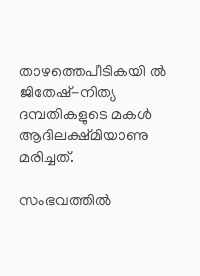താഴത്തെപീടികയി ല്‍ ജിതേഷ്-നിത്യ ദമ്പതികളുടെ മകള്‍ ആദിലക്ഷ്മിയാണു മരിച്ചത്.

സംഭവത്തില്‍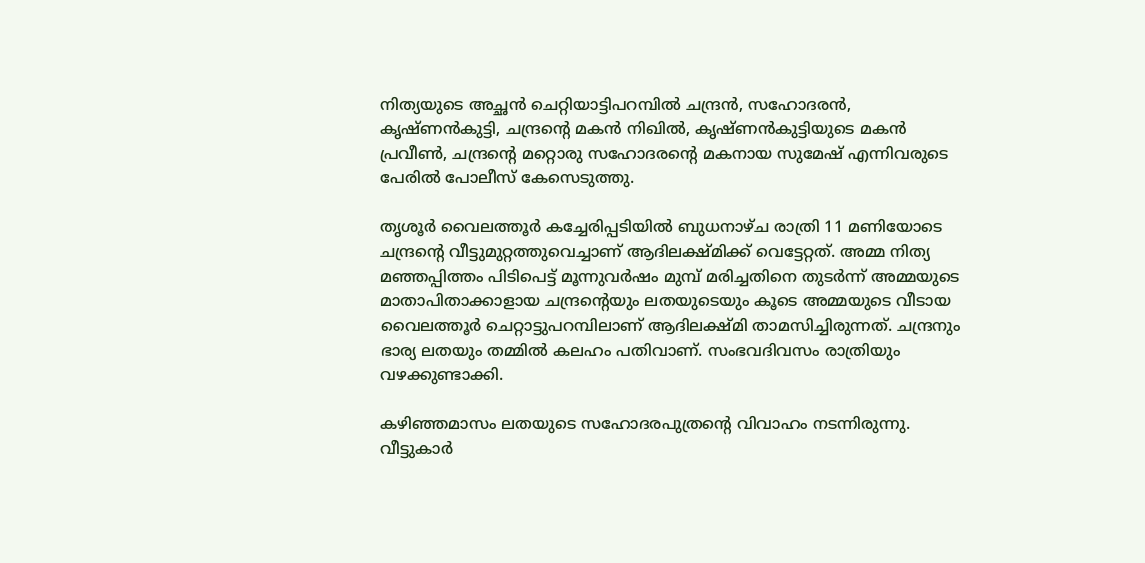നിത്യയുടെ അച്ഛന്‍ ചെറ്റിയാട്ടിപറമ്പില്‍ ചന്ദ്രന്‍, സഹോദരന്‍, കൃഷ്ണന്‍കുട്ടി, ചന്ദ്രന്റെ മകന്‍ നിഖില്‍, കൃഷ്ണന്‍കുട്ടിയുടെ മകന്‍ പ്രവീണ്‍, ചന്ദ്രന്റെ മറ്റൊരു സഹോദരന്റെ മകനായ സുമേഷ് എന്നിവരുടെ പേരില്‍ പോലീസ് കേസെടുത്തു.

തൃശൂര്‍ വൈലത്തൂര്‍ കച്ചേരിപ്പടിയില്‍ ബുധനാഴ്ച രാത്രി 11 മണിയോടെ ചന്ദ്രന്റെ വീട്ടുമുറ്റത്തുവെച്ചാണ് ആദിലക്ഷ്മിക്ക് വെട്ടേറ്റത്. അമ്മ നിത്യ മഞ്ഞപ്പിത്തം പിടിപെട്ട് മൂന്നുവര്‍ഷം മുമ്പ് മരിച്ചതിനെ തുടര്‍ന്ന് അമ്മയുടെ മാതാപിതാക്കാളായ ചന്ദ്രന്റെയും ലതയുടെയും കൂടെ അമ്മയുടെ വീടായ വൈലത്തൂര്‍ ചെറ്റാട്ടുപറമ്പിലാണ് ആദിലക്ഷ്മി താമസിച്ചിരുന്നത്. ചന്ദ്രനും ഭാര്യ ലതയും തമ്മില്‍ കലഹം പതിവാണ്. സംഭവദിവസം രാത്രിയും വഴക്കുണ്ടാക്കി.

കഴിഞ്ഞമാസം ലതയുടെ സഹോദരപുത്രന്റെ വിവാഹം നടന്നിരുന്നു. വീട്ടുകാര്‍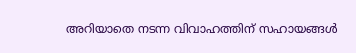അറിയാതെ നടന്ന വിവാഹത്തിന് സഹായങ്ങള്‍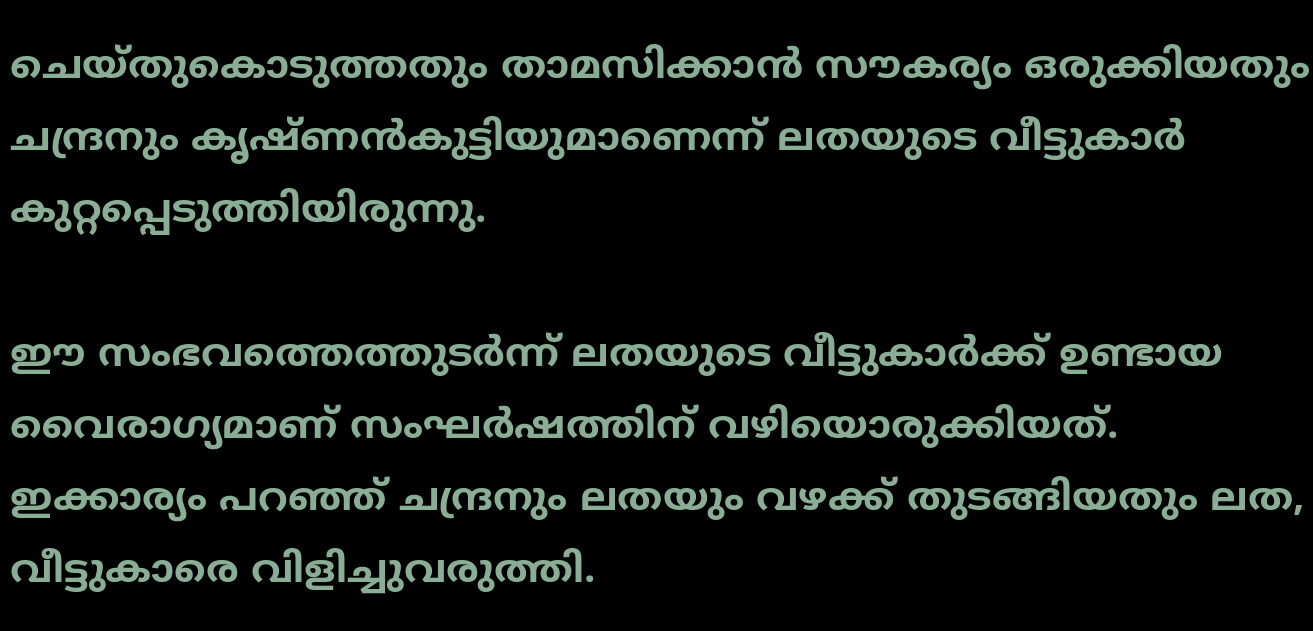ചെയ്തുകൊടുത്തതും താമസിക്കാന്‍ സൗകര്യം ഒരുക്കിയതും ചന്ദ്രനും കൃഷ്ണന്‍കുട്ടിയുമാണെന്ന് ലതയുടെ വീട്ടുകാര്‍ കുറ്റപ്പെടുത്തിയിരുന്നു.

ഈ സംഭവത്തെത്തുടര്‍ന്ന് ലതയുടെ വീട്ടുകാര്‍ക്ക് ഉണ്ടായ വൈരാഗ്യമാണ് സംഘര്‍ഷത്തിന് വഴിയൊരുക്കിയത്. ഇക്കാര്യം പറഞ്ഞ് ചന്ദ്രനും ലതയും വഴക്ക് തുടങ്ങിയതും ലത, വീട്ടുകാരെ വിളിച്ചുവരുത്തി.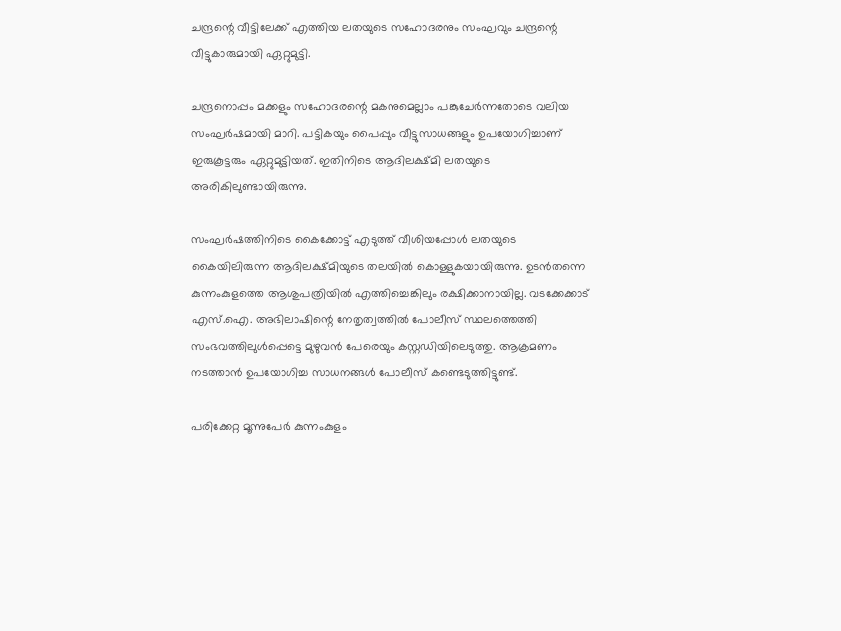ചന്ദ്രന്റെ വീട്ടിലേക്ക് എത്തിയ ലതയുടെ സഹോദരനും സംഘവും ചന്ദ്രന്റെ വീട്ടുകാരുമായി ഏറ്റുമുട്ടി.

ചന്ദ്രനൊപ്പം മക്കളും സഹോദരന്റെ മകനുമെല്ലാം പങ്കുചേര്‍ന്നതോടെ വലിയ സംഘര്‍ഷമായി മാറി. പട്ടികയും പൈപ്പും വീട്ടുസാധങ്ങളും ഉപയോഗിച്ചാണ് ഇരുകൂട്ടരും ഏറ്റുമുട്ടിയത്. ഇതിനിടെ ആദിലക്ഷ്മി ലതയുടെ അരികിലുണ്ടായിരുന്നു.

സംഘര്‍ഷത്തിനിടെ കൈക്കോട്ട് എടുത്ത് വീശിയപ്പോള്‍ ലതയുടെ കൈയിലിരുന്ന ആദിലക്ഷ്മിയുടെ തലയില്‍ കൊള്ളുകയായിരുന്നു. ഉടന്‍തന്നെ കുന്നംകുളത്തെ ആശുപത്രിയില്‍ എത്തിച്ചെങ്കിലും രക്ഷിക്കാനായില്ല. വടക്കേക്കാട് എസ്.ഐ. അഭിലാഷിന്റെ നേതൃത്വത്തില്‍ പോലീസ് സ്ഥലത്തെത്തി സംഭവത്തിലുള്‍പ്പെട്ടെ മുഴുവന്‍ പേരെയും കസ്റ്റഡിയിലെടുത്തു. ആക്രമണം നടത്താന്‍ ഉപയോഗിച്ച സാധനങ്ങള്‍ പോലീസ് കണ്ടെടുത്തിട്ടുണ്ട്.

പരിക്കേറ്റ മൂന്നുപേര്‍ കുന്നംകുളം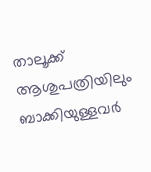താലൂക്ക് ആശുപത്രിയിലും ബാക്കിയുള്ളവര്‍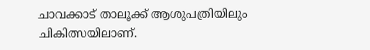ചാവക്കാട് താലൂക്ക് ആശുപത്രിയിലും ചികിത്സയിലാണ്.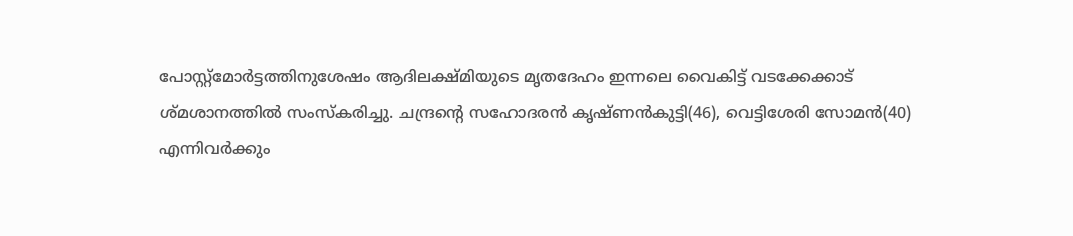പോസ്റ്റ്‌മോര്‍ട്ടത്തിനുശേഷം ആദിലക്ഷ്മിയുടെ മൃതദേഹം ഇന്നലെ വൈകിട്ട് വടക്കേക്കാട് ശ്മശാനത്തില്‍ സംസ്‌കരിച്ചു. ചന്ദ്രന്റെ സഹോദരന്‍ കൃഷ്ണന്‍കുട്ടി(46), വെട്ടിശേരി സോമന്‍(40) എന്നിവര്‍ക്കും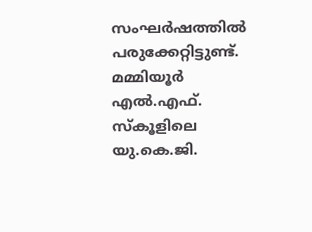സംഘര്‍ഷത്തില്‍ പരുക്കേറ്റിട്ടുണ്ട്. മമ്മിയൂര്‍ എല്‍.എഫ്. സ്‌കൂളിലെ യു.കെ.ജി.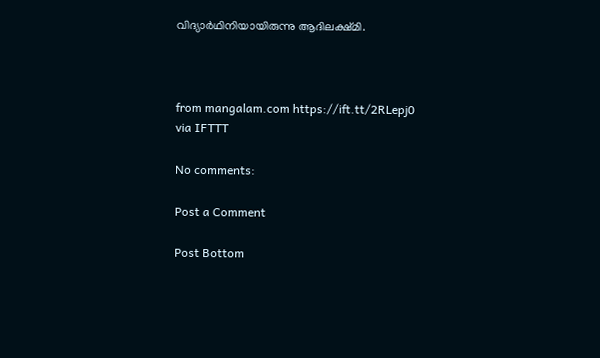വിദ്യാര്‍ഥിനിയായിരുന്നു ആദിലക്ഷ്മി.



from mangalam.com https://ift.tt/2RLepj0
via IFTTT

No comments:

Post a Comment

Post Bottom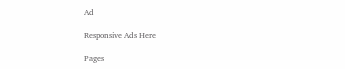Ad

Responsive Ads Here

Pages